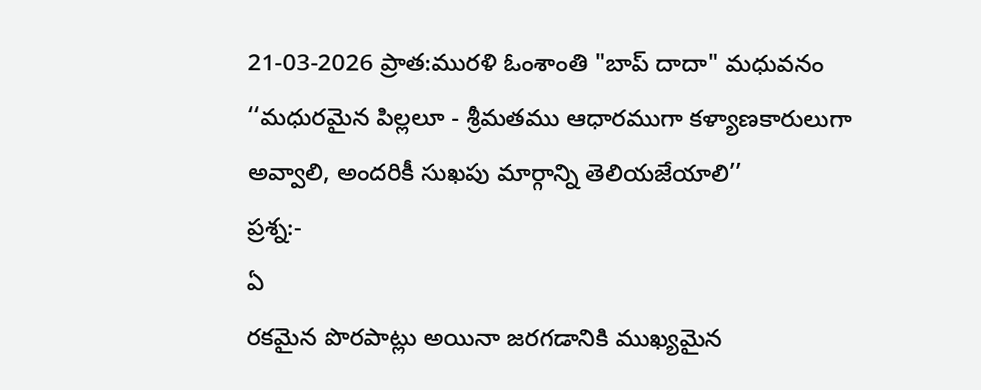21-03-2026 ప్రాత:మురళి ఓంశాంతి "బాప్ దాదా" మధువనం
‘‘మధురమైన పిల్లలూ - శ్రీమతము ఆధారముగా కళ్యాణకారులుగా
అవ్వాలి, అందరికీ సుఖపు మార్గాన్ని తెలియజేయాలి’’
ప్రశ్న:-
ఏ
రకమైన పొరపాట్లు అయినా జరగడానికి ముఖ్యమైన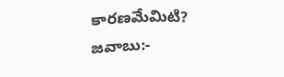కారణమేమిటి?
జవాబు:-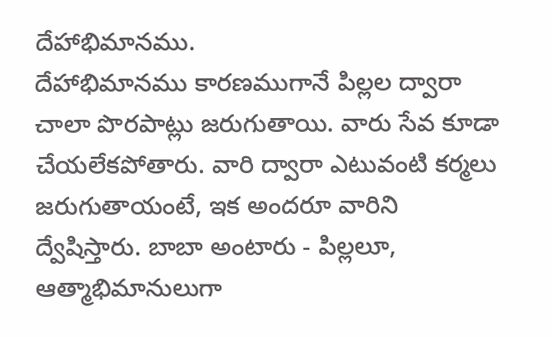దేహాభిమానము.
దేహాభిమానము కారణముగానే పిల్లల ద్వారా చాలా పొరపాట్లు జరుగుతాయి. వారు సేవ కూడా
చేయలేకపోతారు. వారి ద్వారా ఎటువంటి కర్మలు జరుగుతాయంటే, ఇక అందరూ వారిని
ద్వేషిస్తారు. బాబా అంటారు - పిల్లలూ, ఆత్మాభిమానులుగా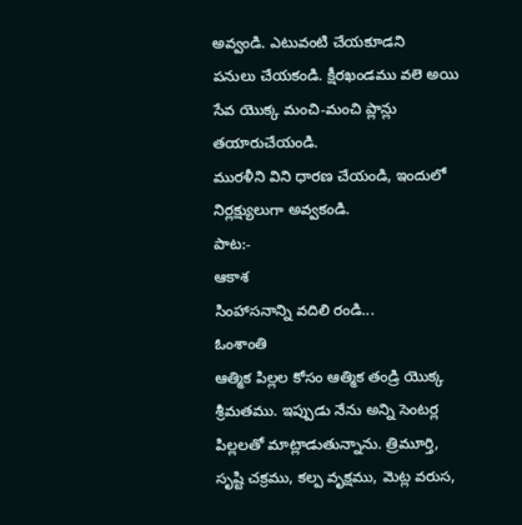అవ్వండి. ఎటువంటి చేయకూడని
పనులు చేయకండి. క్షీరఖండము వలె అయి సేవ యొక్క మంచి-మంచి ప్లాన్లు తయారుచేయండి.
మురళీని విని ధారణ చేయండి, ఇందులో నిర్లక్ష్యులుగా అవ్వకండి.
పాట:-
ఆకాశ
సింహాసనాన్ని వదిలి రండి...
ఓంశాంతి
ఆత్మిక పిల్లల కోసం ఆత్మిక తండ్రి యొక్క శ్రీమతము. ఇప్పుడు నేను అన్ని సెంటర్ల
పిల్లలతో మాట్లాడుతున్నాను. త్రిమూర్తి, సృష్టి చక్రము, కల్ప వృక్షము, మెట్ల వరుస,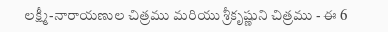లక్ష్మీ-నారాయణుల చిత్రము మరియు శ్రీకృష్ణుని చిత్రము - ఈ 6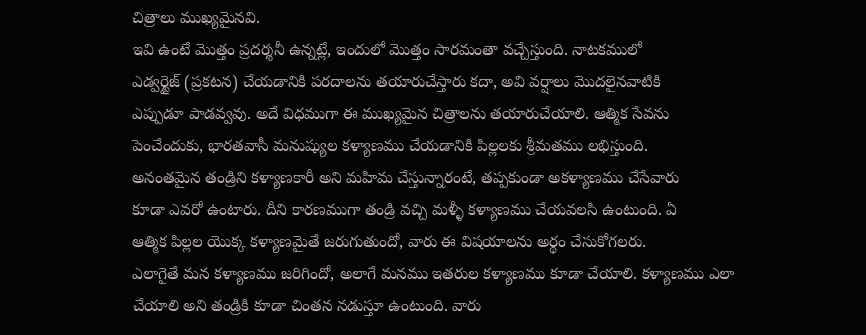చిత్రాలు ముఖ్యమైనవి.
ఇవి ఉంటే మొత్తం ప్రదర్శనీ ఉన్నట్లే, ఇందులో మొత్తం సారమంతా వచ్చేస్తుంది. నాటకములో
ఎడ్వర్టైజ్ (ప్రకటన) చేయడానికి పరదాలను తయారుచేస్తారు కదా, అవి వర్షాలు మొదలైనవాటికి
ఎప్పుడూ పాడవ్వవు. అదే విధముగా ఈ ముఖ్యమైన చిత్రాలను తయారుచేయాలి. ఆత్మిక సేవను
పెంచేందుకు, భారతవాసీ మనుష్యుల కళ్యాణము చేయడానికి పిల్లలకు శ్రీమతము లభిస్తుంది.
అనంతమైన తండ్రిని కళ్యాణకారీ అని మహిమ చేస్తున్నారంటే, తప్పకుండా అకళ్యాణము చేసేవారు
కూడా ఎవరో ఉంటారు. దీని కారణముగా తండ్రి వచ్చి మళ్ళీ కళ్యాణము చేయవలసి ఉంటుంది. ఏ
ఆత్మిక పిల్లల యొక్క కళ్యాణమైతే జరుగుతుందో, వారు ఈ విషయాలను అర్థం చేసుకోగలరు.
ఎలాగైతే మన కళ్యాణము జరిగిందో, అలాగే మనము ఇతరుల కళ్యాణము కూడా చేయాలి. కళ్యాణము ఎలా
చేయాలి అని తండ్రికి కూడా చింతన నడుస్తూ ఉంటుంది. వారు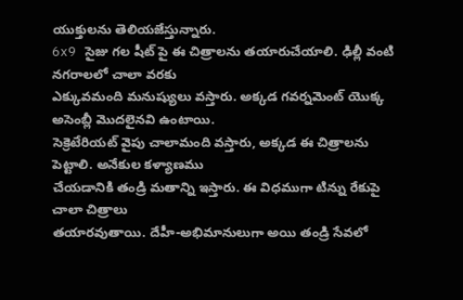యుక్తులను తెలియజేస్తున్నారు.
6x9 సైజు గల షీట్ పై ఈ చిత్రాలను తయారుచేయాలి. ఢిల్లీ వంటి నగరాలలో చాలా వరకు
ఎక్కువమంది మనుష్యులు వస్తారు. అక్కడ గవర్నమెంట్ యొక్క అసెంబ్లీ మొదలైనవి ఉంటాయి.
సెక్రెటేరియట్ వైపు చాలామంది వస్తారు, అక్కడ ఈ చిత్రాలను పెట్టాలి. అనేకుల కళ్యాణము
చేయడానికి తండ్రి మతాన్ని ఇస్తారు. ఈ విధముగా టిన్ను రేకుపై చాలా చిత్రాలు
తయారవుతాయి. దేహీ-అభిమానులుగా అయి తండ్రి సేవలో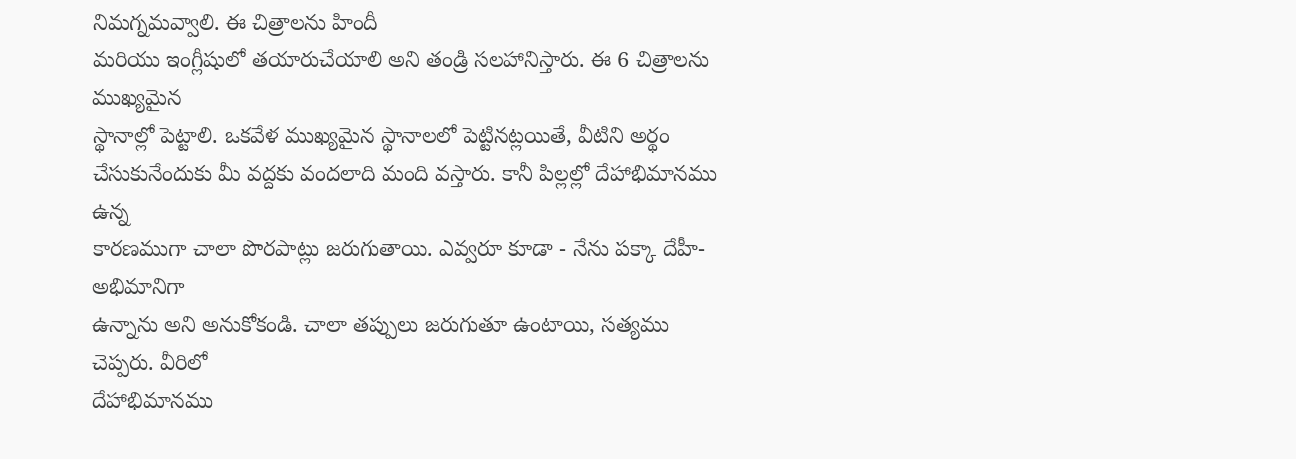నిమగ్నమవ్వాలి. ఈ చిత్రాలను హిందీ
మరియు ఇంగ్లీషులో తయారుచేయాలి అని తండ్రి సలహానిస్తారు. ఈ 6 చిత్రాలను ముఖ్యమైన
స్థానాల్లో పెట్టాలి. ఒకవేళ ముఖ్యమైన స్థానాలలో పెట్టినట్లయితే, వీటిని అర్థం
చేసుకునేందుకు మీ వద్దకు వందలాది మంది వస్తారు. కానీ పిల్లల్లో దేహాభిమానము ఉన్న
కారణముగా చాలా పొరపాట్లు జరుగుతాయి. ఎవ్వరూ కూడా - నేను పక్కా దేహీ-అభిమానిగా
ఉన్నాను అని అనుకోకండి. చాలా తప్పులు జరుగుతూ ఉంటాయి, సత్యము చెప్పరు. వీరిలో
దేహాభిమానము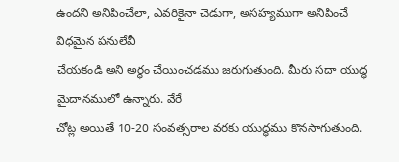ఉందని అనిపించేలా, ఎవరికైనా చెడుగా, అసహ్యముగా అనిపించే విధమైన పనులేవీ
చేయకండి అని అర్థం చేయించడము జరుగుతుంది. మీరు సదా యుద్ధ మైదానములో ఉన్నారు. వేరే
చోట్ల అయితే 10-20 సంవత్సరాల వరకు యుద్ధము కొనసాగుతుంది.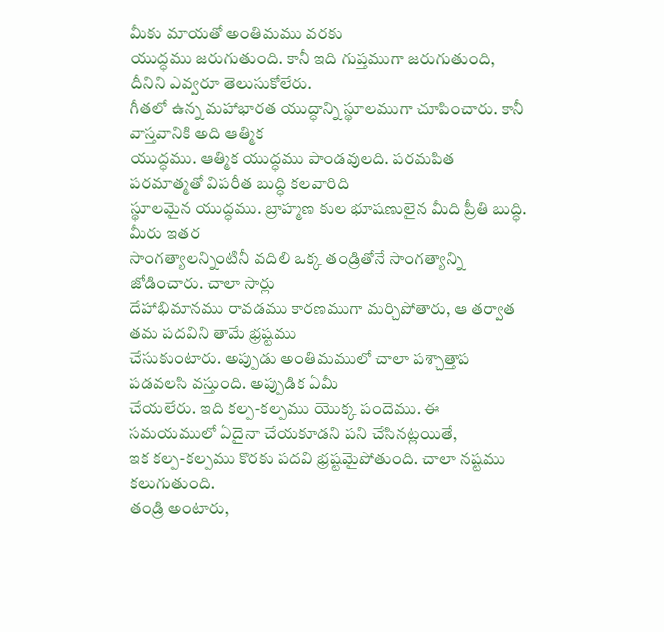మీకు మాయతో అంతిమము వరకు
యుద్ధము జరుగుతుంది. కానీ ఇది గుప్తముగా జరుగుతుంది, దీనిని ఎవ్వరూ తెలుసుకోలేరు.
గీతలో ఉన్న మహాభారత యుద్ధాన్ని స్థూలముగా చూపించారు. కానీ వాస్తవానికి అది ఆత్మిక
యుద్ధము. ఆత్మిక యుద్ధము పాండవులది. పరమపిత పరమాత్మతో విపరీత బుద్ధి కలవారిది
స్థూలమైన యుద్ధము. బ్రాహ్మణ కుల భూషణులైన మీది ప్రీతి బుద్ధి. మీరు ఇతర
సాంగత్యాలన్నింటినీ వదిలి ఒక్క తండ్రితోనే సాంగత్యాన్ని జోడించారు. చాలా సార్లు
దేహాభిమానము రావడము కారణముగా మర్చిపోతారు, ఆ తర్వాత తమ పదవిని తామే భ్రష్టము
చేసుకుంటారు. అప్పుడు అంతిమములో చాలా పశ్చాత్తాప పడవలసి వస్తుంది. అప్పుడిక ఏమీ
చేయలేరు. ఇది కల్ప-కల్పము యొక్క పందెము. ఈ సమయములో ఏదైనా చేయకూడని పని చేసినట్లయితే,
ఇక కల్ప-కల్పము కొరకు పదవి భ్రష్టమైపోతుంది. చాలా నష్టము కలుగుతుంది.
తండ్రి అంటారు,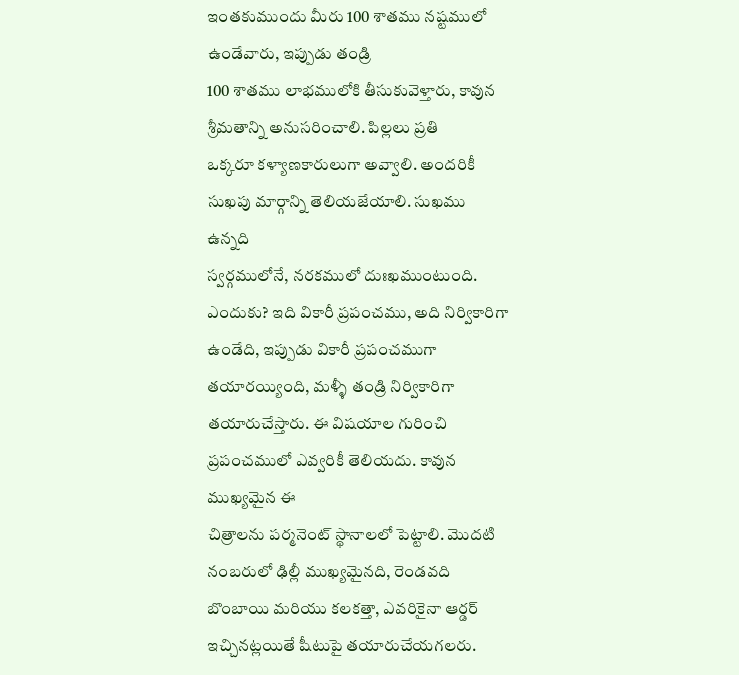ఇంతకుముందు మీరు 100 శాతము నష్టములో ఉండేవారు, ఇప్పుడు తండ్రి
100 శాతము లాభములోకి తీసుకువెళ్తారు, కావున శ్రీమతాన్ని అనుసరించాలి. పిల్లలు ప్రతి
ఒక్కరూ కళ్యాణకారులుగా అవ్వాలి. అందరికీ సుఖపు మార్గాన్ని తెలియజేయాలి. సుఖము ఉన్నది
స్వర్గములోనే, నరకములో దుఃఖముంటుంది. ఎందుకు? ఇది వికారీ ప్రపంచము, అది నిర్వికారిగా
ఉండేది, ఇప్పుడు వికారీ ప్రపంచముగా తయారయ్యింది, మళ్ళీ తండ్రి నిర్వికారిగా
తయారుచేస్తారు. ఈ విషయాల గురించి ప్రపంచములో ఎవ్వరికీ తెలియదు. కావున ముఖ్యమైన ఈ
చిత్రాలను పర్మనెంట్ స్థానాలలో పెట్టాలి. మొదటి నంబరులో ఢిల్లీ ముఖ్యమైనది, రెండవది
బొంబాయి మరియు కలకత్తా, ఎవరికైనా ఆర్డర్ ఇచ్చినట్లయితే షీటుపై తయారుచేయగలరు.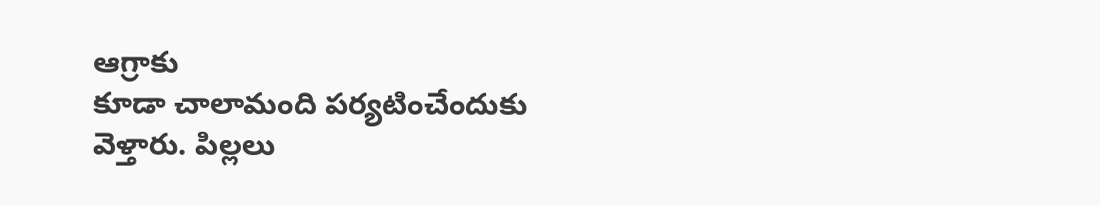ఆగ్రాకు
కూడా చాలామంది పర్యటించేందుకు వెళ్తారు. పిల్లలు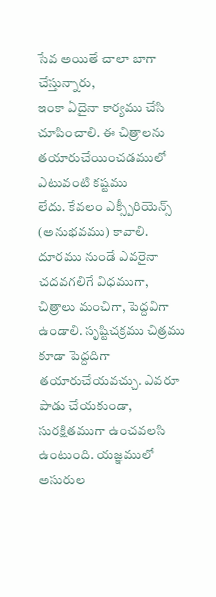సేవ అయితే చాలా బాగా చేస్తున్నారు,
ఇంకా ఏదైనా కార్యము చేసి చూపించాలి. ఈ చిత్రాలను తయారుచేయించడములో ఎటువంటి కష్టము
లేదు. కేవలం ఎక్స్పీరియెన్స్ (అనుభవము) కావాలి. దూరము నుండే ఎవరైనా చదవగలిగే విధముగా,
చిత్రాలు మంచిగా, పెద్దవిగా ఉండాలి. సృష్టిచక్రము చిత్రము కూడా పెద్దదిగా
తయారుచేయవచ్చు. ఎవరూ పాడు చేయకుండా, సురక్షితముగా ఉంచవలసి ఉంటుంది. యజ్ఞములో అసురుల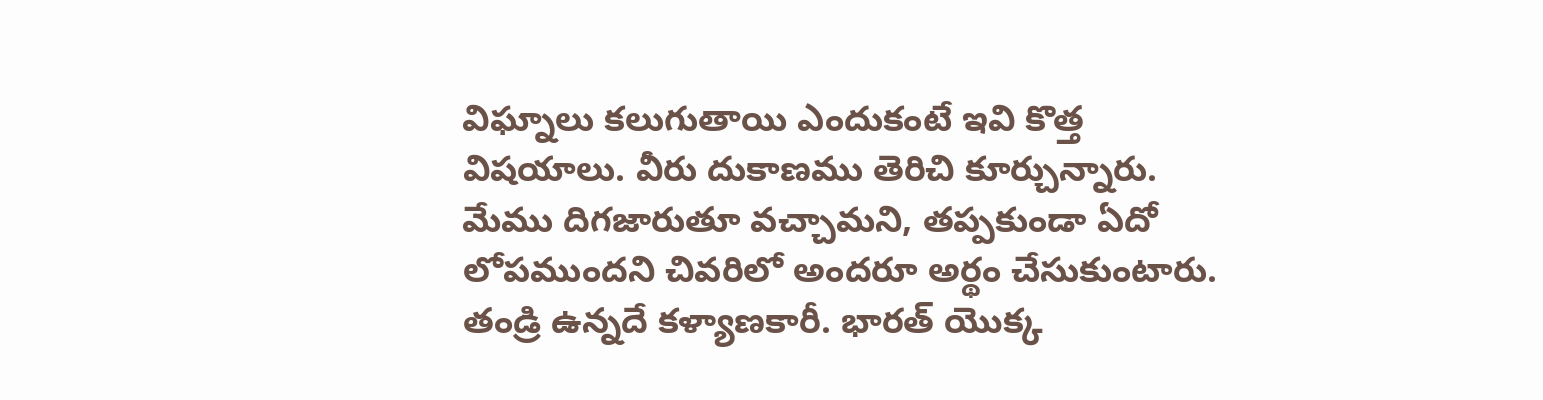విఘ్నాలు కలుగుతాయి ఎందుకంటే ఇవి కొత్త విషయాలు. వీరు దుకాణము తెరిచి కూర్చున్నారు.
మేము దిగజారుతూ వచ్చామని, తప్పకుండా ఏదో లోపముందని చివరిలో అందరూ అర్థం చేసుకుంటారు.
తండ్రి ఉన్నదే కళ్యాణకారీ. భారత్ యొక్క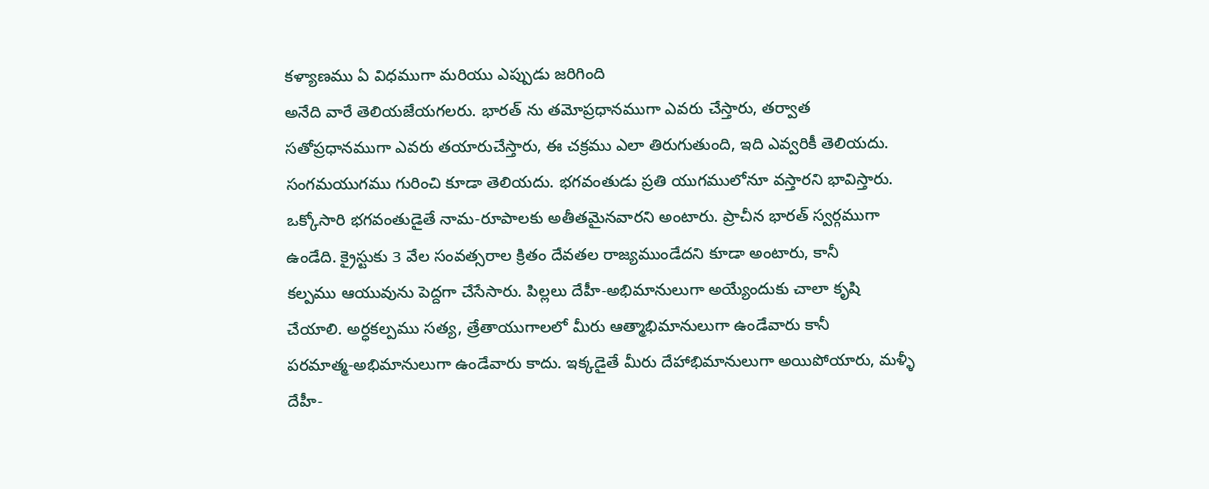కళ్యాణము ఏ విధముగా మరియు ఎప్పుడు జరిగింది
అనేది వారే తెలియజేయగలరు. భారత్ ను తమోప్రధానముగా ఎవరు చేస్తారు, తర్వాత
సతోప్రధానముగా ఎవరు తయారుచేస్తారు, ఈ చక్రము ఎలా తిరుగుతుంది, ఇది ఎవ్వరికీ తెలియదు.
సంగమయుగము గురించి కూడా తెలియదు. భగవంతుడు ప్రతి యుగములోనూ వస్తారని భావిస్తారు.
ఒక్కోసారి భగవంతుడైతే నామ-రూపాలకు అతీతమైనవారని అంటారు. ప్రాచీన భారత్ స్వర్గముగా
ఉండేది. క్రైస్టుకు 3 వేల సంవత్సరాల క్రితం దేవతల రాజ్యముండేదని కూడా అంటారు, కానీ
కల్పము ఆయువును పెద్దగా చేసేసారు. పిల్లలు దేహీ-అభిమానులుగా అయ్యేందుకు చాలా కృషి
చేయాలి. అర్ధకల్పము సత్య, త్రేతాయుగాలలో మీరు ఆత్మాభిమానులుగా ఉండేవారు కానీ
పరమాత్మ-అభిమానులుగా ఉండేవారు కాదు. ఇక్కడైతే మీరు దేహాభిమానులుగా అయిపోయారు, మళ్ళీ
దేహీ-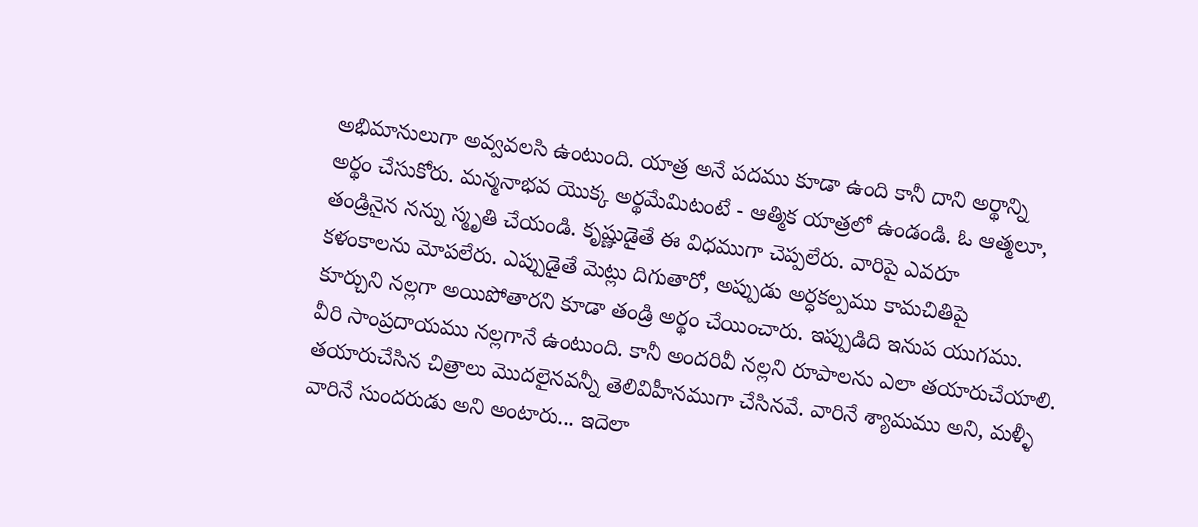అభిమానులుగా అవ్వవలసి ఉంటుంది. యాత్ర అనే పదము కూడా ఉంది కానీ దాని అర్థాన్ని
అర్థం చేసుకోరు. మన్మనాభవ యొక్క అర్థమేమిటంటే - ఆత్మిక యాత్రలో ఉండండి. ఓ ఆత్మలూ,
తండ్రినైన నన్ను స్మృతి చేయండి. కృష్ణుడైతే ఈ విధముగా చెప్పలేరు. వారిపై ఎవరూ
కళంకాలను మోపలేరు. ఎప్పుడైతే మెట్లు దిగుతారో, అప్పుడు అర్ధకల్పము కామచితిపై
కూర్చుని నల్లగా అయిపోతారని కూడా తండ్రి అర్థం చేయించారు. ఇప్పుడిది ఇనుప యుగము.
వీరి సాంప్రదాయము నల్లగానే ఉంటుంది. కానీ అందరివీ నల్లని రూపాలను ఎలా తయారుచేయాలి.
తయారుచేసిన చిత్రాలు మొదలైనవన్నీ తెలివిహీనముగా చేసినవే. వారినే శ్యామము అని, మళ్ళీ
వారినే సుందరుడు అని అంటారు... ఇదెలా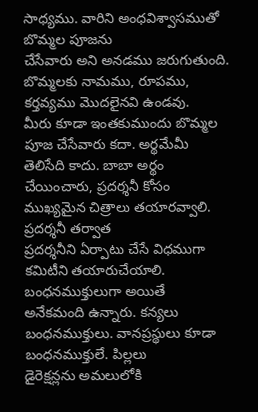సాధ్యము. వారిని అంధవిశ్వాసముతో బొమ్మల పూజను
చేసేవారు అని అనడము జరుగుతుంది. బొమ్మలకు నామము, రూపము, కర్తవ్యము మొదలైనవి ఉండవు.
మీరు కూడా ఇంతకుముందు బొమ్మల పూజ చేసేవారు కదా. అర్థమేమీ తెలిసేది కాదు. బాబా అర్థం
చేయించారు, ప్రదర్శనీ కోసం ముఖ్యమైన చిత్రాలు తయారవ్వాలి. ప్రదర్శనీ తర్వాత
ప్రదర్శనీని ఏర్పాటు చేసే విధముగా కమిటీని తయారుచేయాలి. బంధనముక్తులుగా అయితే
అనేకమంది ఉన్నారు. కన్యలు బంధనముక్తులు. వానప్రస్థులు కూడా బంధనముక్తులే. పిల్లలు
డైరెక్షన్లను అమలులోకి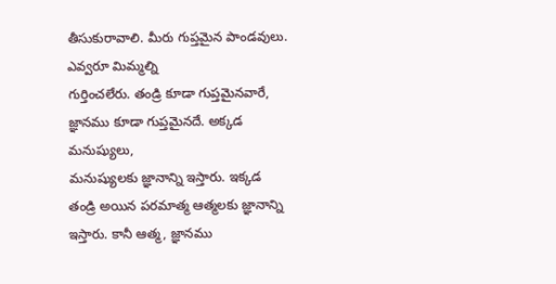తీసుకురావాలి. మీరు గుప్తమైన పాండవులు. ఎవ్వరూ మిమ్మల్ని
గుర్తించలేరు. తండ్రి కూడా గుప్తమైనవారే, జ్ఞానము కూడా గుప్తమైనదే. అక్కడ మనుష్యులు,
మనుష్యులకు జ్ఞానాన్ని ఇస్తారు. ఇక్కడ తండ్రి అయిన పరమాత్మ ఆత్మలకు జ్ఞానాన్ని
ఇస్తారు. కానీ ఆత్మ, జ్ఞానము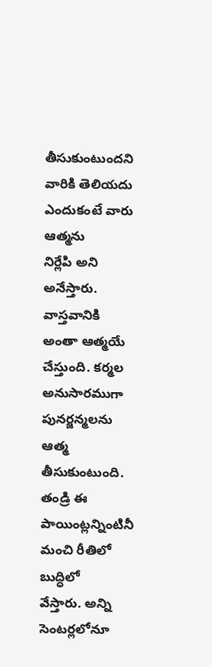తీసుకుంటుందని వారికి తెలియదు ఎందుకంటే వారు ఆత్మను
నిర్లేపి అని అనేస్తారు. వాస్తవానికి అంతా ఆత్మయే చేస్తుంది. కర్మల అనుసారముగా
పునర్జన్మలను ఆత్మ తీసుకుంటుంది. తండ్రి ఈ పాయింట్లన్నింటినీ మంచి రీతిలో బుద్ధిలో
వేస్తారు. అన్ని సెంటర్లలోనూ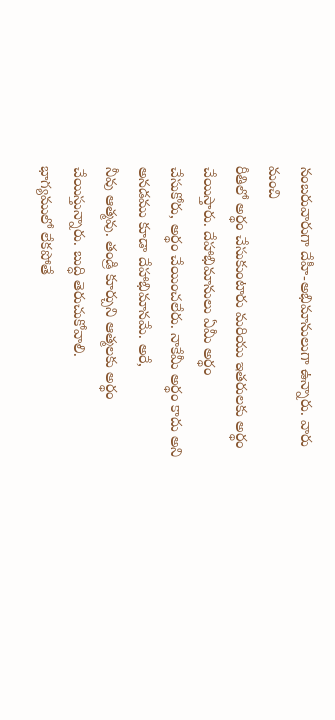నంబరువారుగా దేహీ-అభిమానులుగా ఉన్నారు. వారు మంచి
రీతిలో అర్థం చేసుకుంటారు మరియు ఇతరులకు అర్థం చేయిస్తారు. దేహాభిమానులు ఏమీ అర్థం
చేసుకోరు, అర్థం చేయించలేరు. నాకేమీ అర్థం కాదు అని అనడము కూడా దేహాభిమానమే. అరే,
నీవు ఆత్మవు. తండ్రి కూర్చుని ఆత్మలకు అర్థం చేయిస్తున్నారు. బుద్ధి తెరుచుకోవాలి.
భాగ్యములో లేకపోతే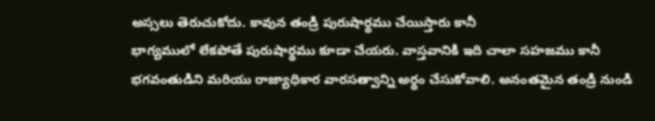అస్సలు తెరుచుకోదు. కావున తండ్రి పురుషార్థము చేయిస్తారు కానీ
భాగ్యములో లేకపోతే పురుషార్థము కూడా చేయరు. వాస్తవానికి ఇది చాలా సహజము కానీ
భగవంతుడిని మరియు రాజ్యాధికార వారసత్వాన్ని అర్థం చేసుకోవాలి. అనంతమైన తండ్రి నుండి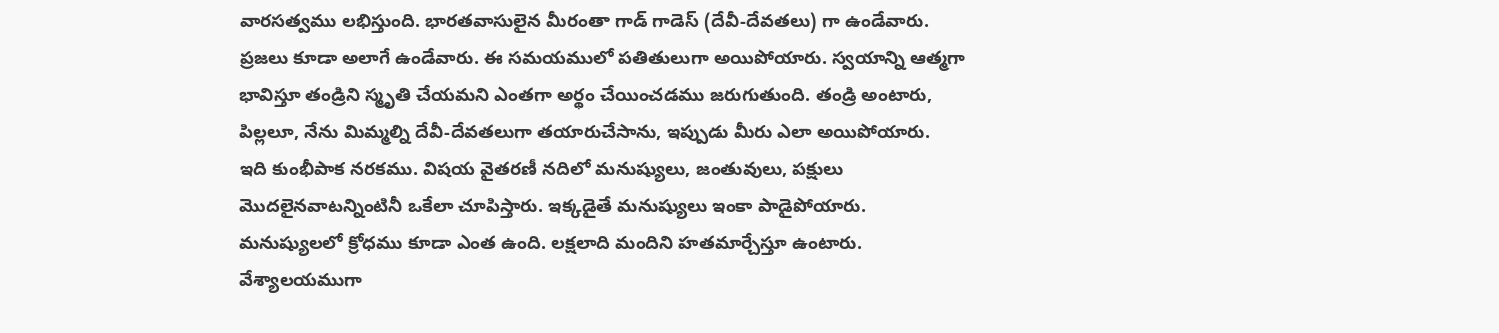వారసత్వము లభిస్తుంది. భారతవాసులైన మీరంతా గాడ్ గాడెస్ (దేవీ-దేవతలు) గా ఉండేవారు.
ప్రజలు కూడా అలాగే ఉండేవారు. ఈ సమయములో పతితులుగా అయిపోయారు. స్వయాన్ని ఆత్మగా
భావిస్తూ తండ్రిని స్మృతి చేయమని ఎంతగా అర్థం చేయించడము జరుగుతుంది. తండ్రి అంటారు,
పిల్లలూ, నేను మిమ్మల్ని దేవీ-దేవతలుగా తయారుచేసాను, ఇప్పుడు మీరు ఎలా అయిపోయారు.
ఇది కుంభీపాక నరకము. విషయ వైతరణీ నదిలో మనుష్యులు, జంతువులు, పక్షులు
మొదలైనవాటన్నింటినీ ఒకేలా చూపిస్తారు. ఇక్కడైతే మనుష్యులు ఇంకా పాడైపోయారు.
మనుష్యులలో క్రోధము కూడా ఎంత ఉంది. లక్షలాది మందిని హతమార్చేస్తూ ఉంటారు.
వేశ్యాలయముగా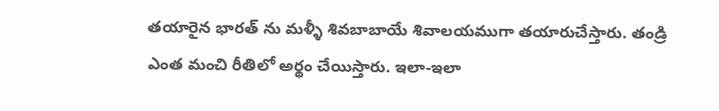తయారైన భారత్ ను మళ్ళీ శివబాబాయే శివాలయముగా తయారుచేస్తారు. తండ్రి
ఎంత మంచి రీతిలో అర్థం చేయిస్తారు. ఇలా-ఇలా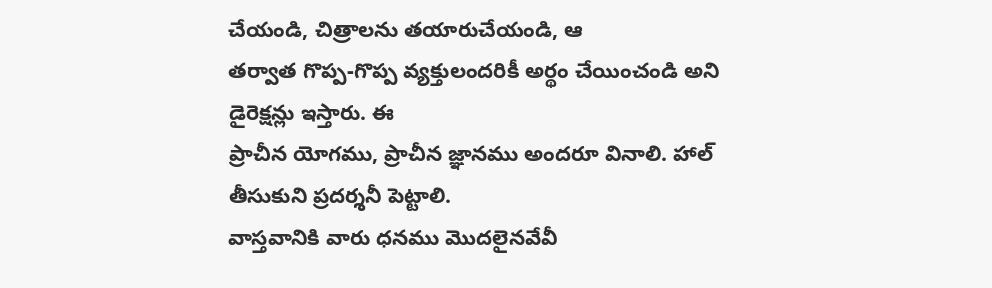చేయండి, చిత్రాలను తయారుచేయండి, ఆ
తర్వాత గొప్ప-గొప్ప వ్యక్తులందరికీ అర్థం చేయించండి అని డైరెక్షన్లు ఇస్తారు. ఈ
ప్రాచీన యోగము, ప్రాచీన జ్ఞానము అందరూ వినాలి. హాల్ తీసుకుని ప్రదర్శనీ పెట్టాలి.
వాస్తవానికి వారు ధనము మొదలైనవేవీ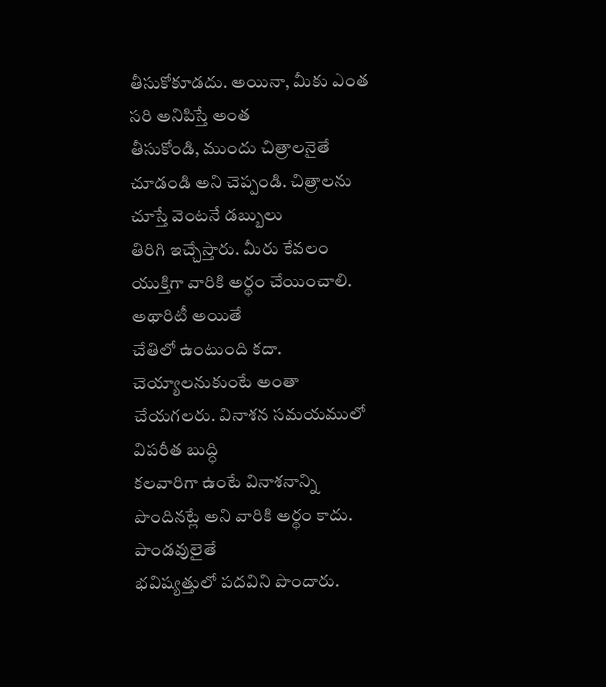తీసుకోకూడదు. అయినా, మీకు ఎంత సరి అనిపిస్తే అంత
తీసుకోండి, ముందు చిత్రాలనైతే చూడండి అని చెప్పండి. చిత్రాలను చూస్తే వెంటనే డబ్బులు
తిరిగి ఇచ్చేస్తారు. మీరు కేవలం యుక్తిగా వారికి అర్థం చేయించాలి. అథారిటీ అయితే
చేతిలో ఉంటుంది కదా. చెయ్యాలనుకుంటే అంతా చేయగలరు. వినాశన సమయములో విపరీత బుద్ధి
కలవారిగా ఉంటే వినాశనాన్ని పొందినట్లే అని వారికి అర్థం కాదు. పాండవులైతే
భవిష్యత్తులో పదవిని పొందారు.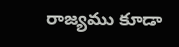రాజ్యము కూడా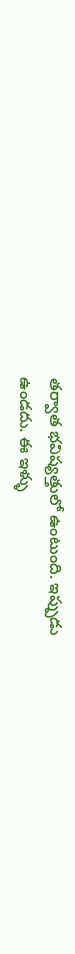తర్వాత భవిష్యత్తులో ఉంటుంది. ఇప్పుడు
ఉండదు. ఈ ఇళ్ళు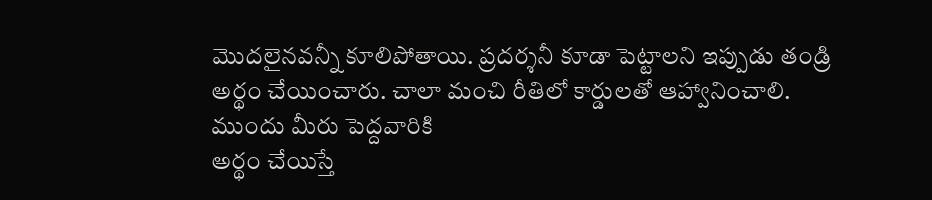మొదలైనవన్నీ కూలిపోతాయి. ప్రదర్శనీ కూడా పెట్టాలని ఇప్పుడు తండ్రి
అర్థం చేయించారు. చాలా మంచి రీతిలో కార్డులతో ఆహ్వానించాలి. ముందు మీరు పెద్దవారికి
అర్థం చేయిస్తే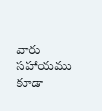వారు సహాయము కూడా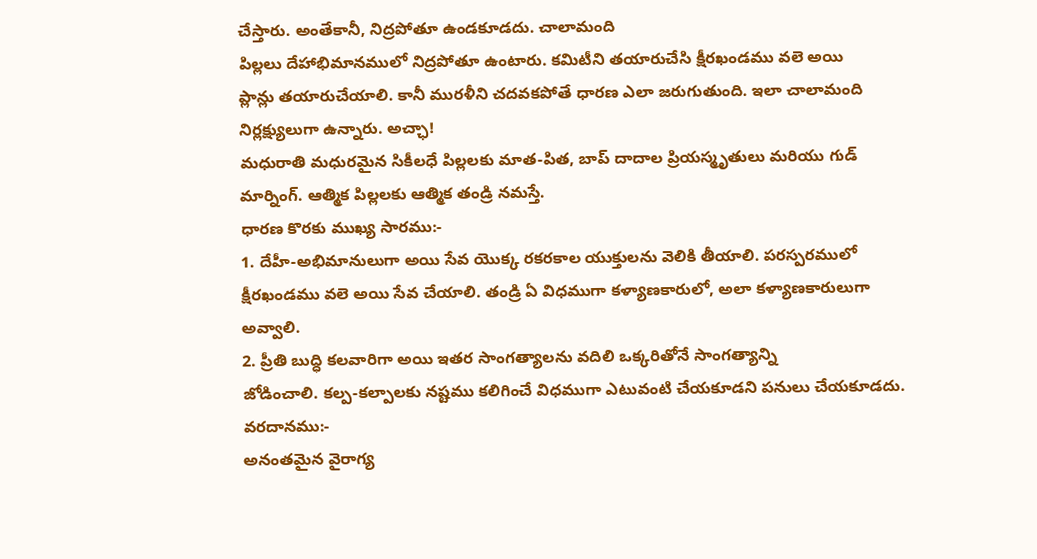చేస్తారు. అంతేకానీ, నిద్రపోతూ ఉండకూడదు. చాలామంది
పిల్లలు దేహాభిమానములో నిద్రపోతూ ఉంటారు. కమిటీని తయారుచేసి క్షీరఖండము వలె అయి
ప్లాన్లు తయారుచేయాలి. కానీ మురళీని చదవకపోతే ధారణ ఎలా జరుగుతుంది. ఇలా చాలామంది
నిర్లక్ష్యులుగా ఉన్నారు. అచ్ఛా!
మధురాతి మధురమైన సికీలధే పిల్లలకు మాత-పిత, బాప్ దాదాల ప్రియస్మృతులు మరియు గుడ్
మార్నింగ్. ఆత్మిక పిల్లలకు ఆత్మిక తండ్రి నమస్తే.
ధారణ కొరకు ముఖ్య సారము:-
1. దేహీ-అభిమానులుగా అయి సేవ యొక్క రకరకాల యుక్తులను వెలికి తీయాలి. పరస్పరములో
క్షీరఖండము వలె అయి సేవ చేయాలి. తండ్రి ఏ విధముగా కళ్యాణకారులో, అలా కళ్యాణకారులుగా
అవ్వాలి.
2. ప్రీతి బుద్ధి కలవారిగా అయి ఇతర సాంగత్యాలను వదిలి ఒక్కరితోనే సాంగత్యాన్ని
జోడించాలి. కల్ప-కల్పాలకు నష్టము కలిగించే విధముగా ఎటువంటి చేయకూడని పనులు చేయకూడదు.
వరదానము:-
అనంతమైన వైరాగ్య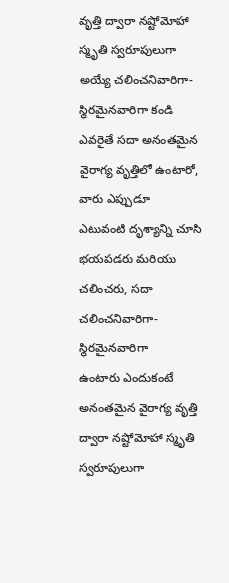వృత్తి ద్వారా నష్టోమోహా స్మృతి స్వరూపులుగా
అయ్యే చలించనివారిగా-స్థిరమైనవారిగా కండి
ఎవరైతే సదా అనంతమైన వైరాగ్య వృత్తిలో ఉంటారో, వారు ఎప్పుడూ
ఎటువంటి దృశ్యాన్ని చూసి భయపడరు మరియు చలించరు, సదా చలించనివారిగా-స్థిరమైనవారిగా
ఉంటారు ఎందుకంటే అనంతమైన వైరాగ్య వృత్తి ద్వారా నష్టోమోహా స్మృతి స్వరూపులుగా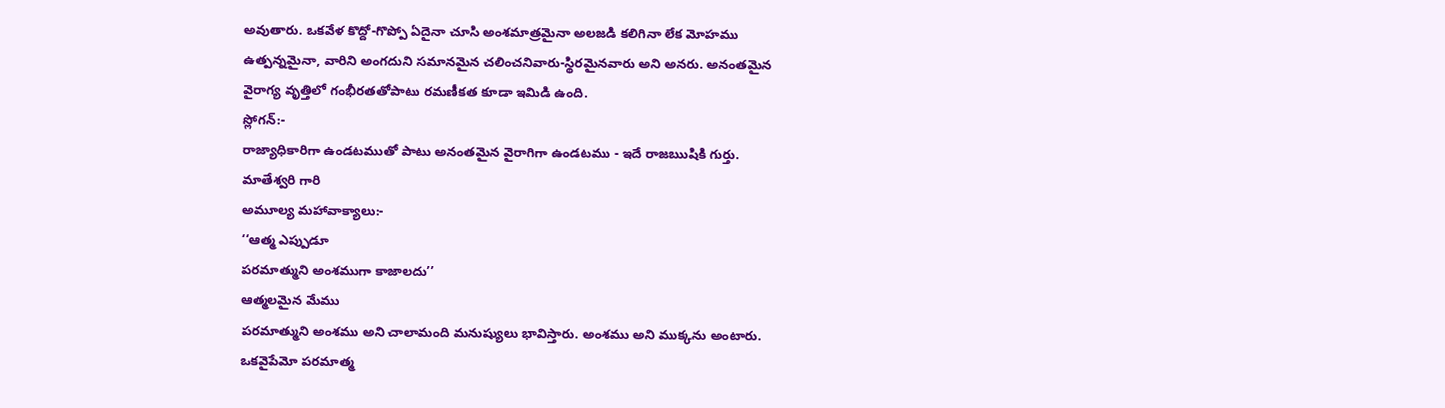అవుతారు. ఒకవేళ కొద్దో-గొప్పో ఏదైనా చూసి అంశమాత్రమైనా అలజడి కలిగినా లేక మోహము
ఉత్పన్నమైనా, వారిని అంగదుని సమానమైన చలించనివారు-స్థిరమైనవారు అని అనరు. అనంతమైన
వైరాగ్య వృత్తిలో గంభీరతతోపాటు రమణీకత కూడా ఇమిడి ఉంది.
స్లోగన్:-
రాజ్యాధికారిగా ఉండటముతో పాటు అనంతమైన వైరాగిగా ఉండటము - ఇదే రాజఋషికి గుర్తు.
మాతేశ్వరి గారి
అమూల్య మహావాక్యాలు:-
‘‘ఆత్మ ఎప్పుడూ
పరమాత్ముని అంశముగా కాజాలదు’’
ఆత్మలమైన మేము
పరమాత్ముని అంశము అని చాలామంది మనుష్యులు భావిస్తారు. అంశము అని ముక్కను అంటారు.
ఒకవైపేమో పరమాత్మ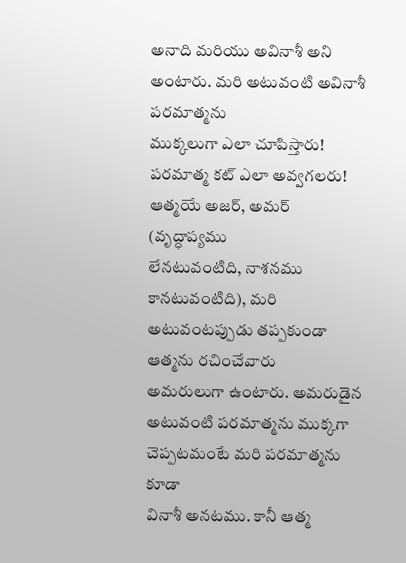అనాది మరియు అవినాశీ అని అంటారు. మరి అటువంటి అవినాశీ పరమాత్మను
ముక్కలుగా ఎలా చూపిస్తారు! పరమాత్మ కట్ ఎలా అవ్వగలరు! ఆత్మయే అజర్, అమర్ (వృద్ధాప్యము
లేనటువంటిది, నాశనము కానటువంటిది), మరి అటువంటప్పుడు తప్పకుండా ఆత్మను రచించేవారు
అమరులుగా ఉంటారు. అమరుడైన అటువంటి పరమాత్మను ముక్కగా చెప్పటమంటే మరి పరమాత్మను కూడా
వినాశీ అనటము. కానీ ఆత్మ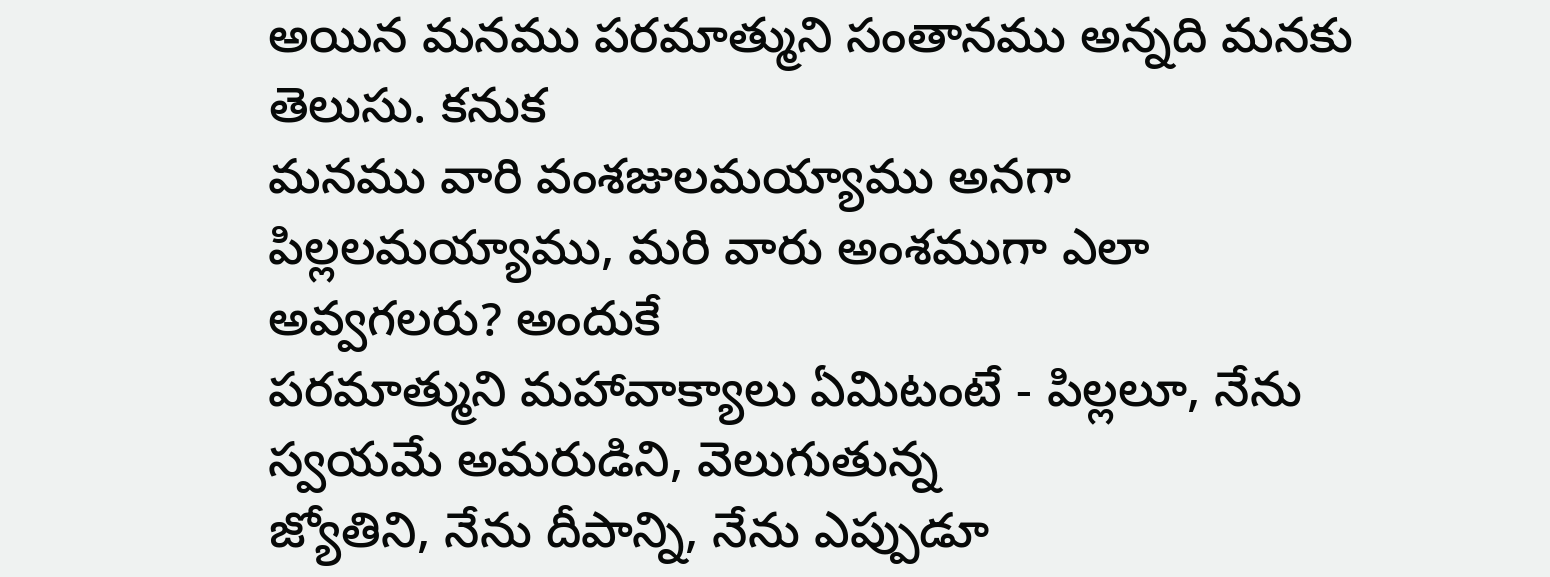అయిన మనము పరమాత్ముని సంతానము అన్నది మనకు తెలుసు. కనుక
మనము వారి వంశజులమయ్యాము అనగా పిల్లలమయ్యాము, మరి వారు అంశముగా ఎలా అవ్వగలరు? అందుకే
పరమాత్ముని మహావాక్యాలు ఏమిటంటే - పిల్లలూ, నేను స్వయమే అమరుడిని, వెలుగుతున్న
జ్యోతిని, నేను దీపాన్ని, నేను ఎప్పుడూ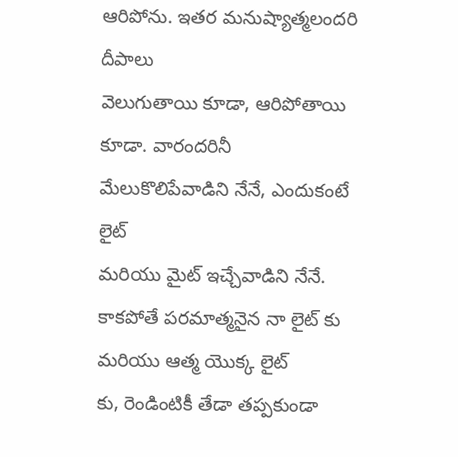ఆరిపోను. ఇతర మనుష్యాత్మలందరి దీపాలు
వెలుగుతాయి కూడా, ఆరిపోతాయి కూడా. వారందరినీ మేలుకొలిపేవాడిని నేనే, ఎందుకంటే లైట్
మరియు మైట్ ఇచ్చేవాడిని నేనే. కాకపోతే పరమాత్మనైన నా లైట్ కు మరియు ఆత్మ యొక్క లైట్
కు, రెండింటికీ తేడా తప్పకుండా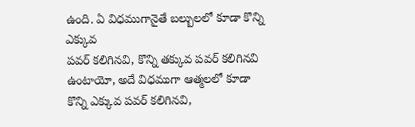ఉంది. ఏ విధముగానైతే బల్బులలో కూడా కొన్ని ఎక్కువ
పవర్ కలిగినవి, కొన్ని తక్కువ పవర్ కలిగినవి ఉంటాయో, అదే విధముగా ఆత్మలలో కూడా
కొన్ని ఎక్కువ పవర్ కలిగినవి,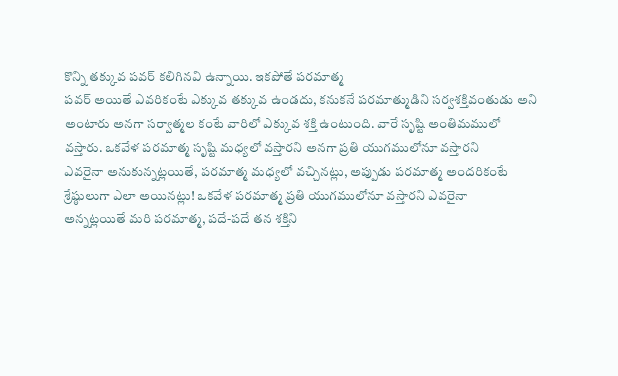కొన్ని తక్కువ పవర్ కలిగినవి ఉన్నాయి. ఇకపోతే పరమాత్మ
పవర్ అయితే ఎవరికంటే ఎక్కువ తక్కువ ఉండదు, కనుకనే పరమాత్ముడిని సర్వశక్తివంతుడు అని
అంటారు అనగా సర్వాత్మల కంటే వారిలో ఎక్కువ శక్తి ఉంటుంది. వారే సృష్టి అంతిమములో
వస్తారు. ఒకవేళ పరమాత్మ సృష్టి మధ్యలో వస్తారని అనగా ప్రతి యుగములోనూ వస్తారని
ఎవరైనా అనుకున్నట్లయితే, పరమాత్మ మధ్యలో వచ్చినట్లు, అప్పుడు పరమాత్మ అందరికంటే
శ్రేష్ఠులుగా ఎలా అయినట్లు! ఒకవేళ పరమాత్మ ప్రతి యుగములోనూ వస్తారని ఎవరైనా
అన్నట్లయితే మరి పరమాత్మ, పదే-పదే తన శక్తిని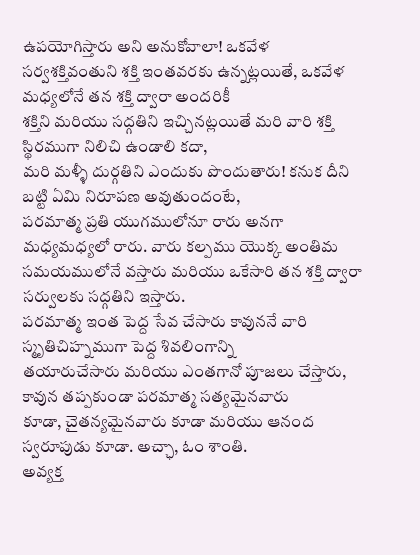ఉపయోగిస్తారు అని అనుకోవాలా! ఒకవేళ
సర్వశక్తివంతుని శక్తి ఇంతవరకు ఉన్నట్లయితే, ఒకవేళ మధ్యలోనే తన శక్తి ద్వారా అందరికీ
శక్తిని మరియు సద్గతిని ఇచ్చినట్లయితే మరి వారి శక్తి స్థిరముగా నిలిచి ఉండాలి కదా,
మరి మళ్ళీ దుర్గతిని ఎందుకు పొందుతారు! కనుక దీని బట్టి ఏమి నిరూపణ అవుతుందంటే,
పరమాత్మ ప్రతి యుగములోనూ రారు అనగా మధ్యమధ్యలో రారు. వారు కల్పము యొక్క అంతిమ
సమయములోనే వస్తారు మరియు ఒకేసారి తన శక్తి ద్వారా సర్వులకు సద్గతిని ఇస్తారు.
పరమాత్మ ఇంత పెద్ద సేవ చేసారు కావుననే వారి స్మృతిచిహ్నముగా పెద్ద శివలింగాన్ని
తయారుచేసారు మరియు ఎంతగానో పూజలు చేస్తారు, కావున తప్పకుండా పరమాత్మ సత్యమైనవారు
కూడా, చైతన్యమైనవారు కూడా మరియు ఆనంద స్వరూపుడు కూడా. అచ్ఛా, ఓం శాంతి.
అవ్యక్త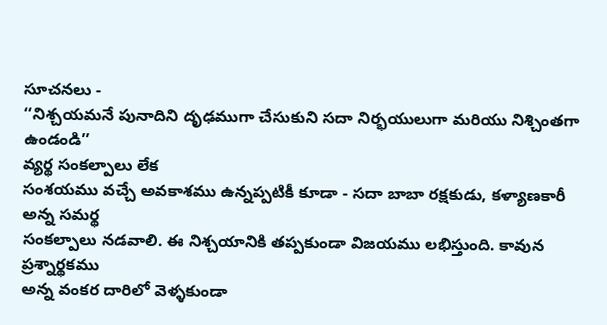సూచనలు -
‘‘నిశ్చయమనే పునాదిని దృఢముగా చేసుకుని సదా నిర్భయులుగా మరియు నిశ్చింతగా ఉండండి’’
వ్యర్థ సంకల్పాలు లేక
సంశయము వచ్చే అవకాశము ఉన్నప్పటికీ కూడా - సదా బాబా రక్షకుడు, కళ్యాణకారీ అన్న సమర్థ
సంకల్పాలు నడవాలి. ఈ నిశ్చయానికి తప్పకుండా విజయము లభిస్తుంది. కావున ప్రశ్నార్థకము
అన్న వంకర దారిలో వెళ్ళకుండా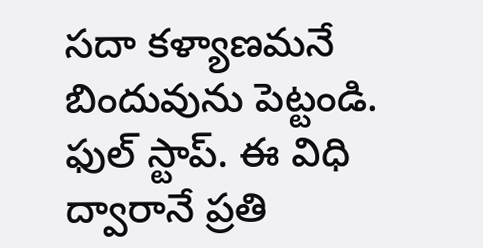సదా కళ్యాణమనే బిందువును పెట్టండి. ఫుల్ స్టాప్. ఈ విధి
ద్వారానే ప్రతి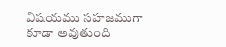విషయము సహజముగా కూడా అవుతుంది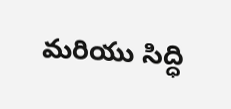మరియు సిద్ధి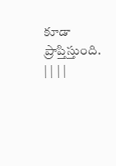కూడా ప్రాప్తిస్తుంది.
| | | |